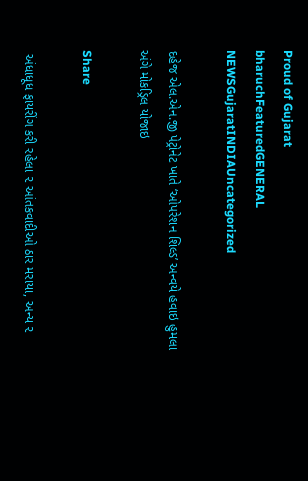Proud of Gujarat
bharuchFeaturedGENERAL NEWSGujaratINDIAUncategorized

દહેજ એલ.એન.જી પેટ્રોનેટ ખાતે ‘ઓપરેશન શિલ્ડ’ અન્વયે હવાઇ હુમલા અંગે મોકડ્રિલ યોજાઇ

Share

 અંધાધૂધ ફાયરીંગ કરી રહેલા ૨ આંતકવાદીઓ ઠાર મરાયા, અન્ય ૨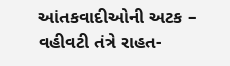આંતકવાદીઓની અટક – વહીવટી તંત્રે રાહત-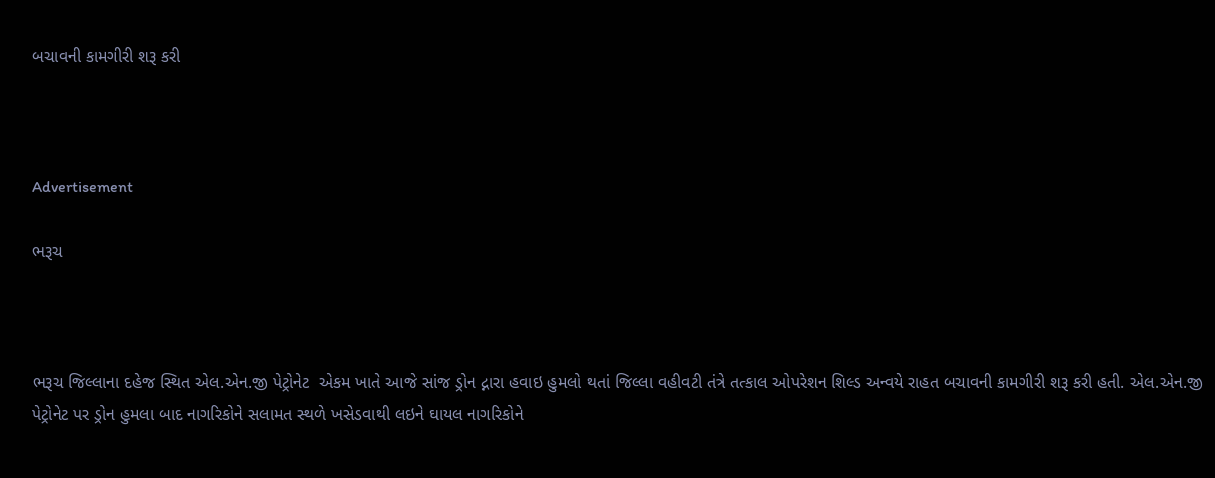બચાવની કામગીરી શરૂ કરી



Advertisement

ભરૂચ



ભરૂચ જિલ્લાના દહેજ સ્થિત એલ.એન.જી પેટ્રોનેટ  એકમ ખાતે આજે સાંજ ડ્રોન દ્નારા હવાઇ હુમલો થતાં જિલ્લા વહીવટી તંત્રે તત્કાલ ઓપરેશન શિલ્ડ અન્વયે રાહત બચાવની કામગીરી શરૂ કરી હતી. એલ.એન.જી પેટ્રોનેટ પર ડ્રોન હુમલા બાદ નાગરિકોને સલામત સ્થળે ખસેડવાથી લઇને ઘાયલ નાગરિકોને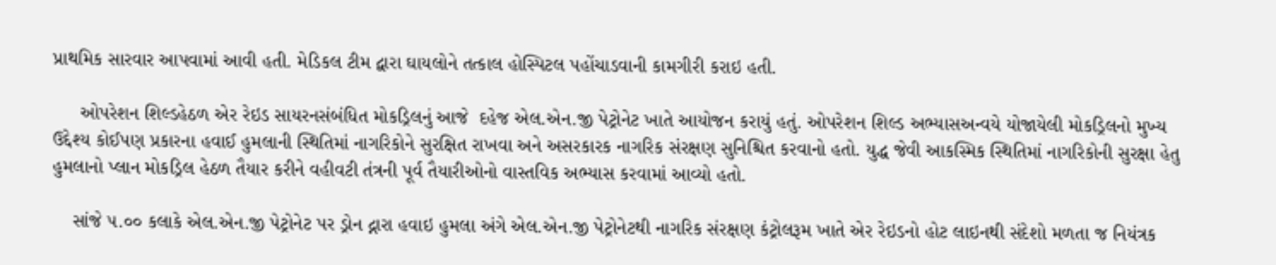પ્રાથમિક સારવાર આપવામાં આવી હતી. મેડિકલ ટીમ દ્વારા ઘાયલોને તત્કાલ હોસ્પિટલ પહોંચાડવાની કામગીરી કરાઇ હતી.

     ઓપરેશન શિલ્ડહેઠળ એર રેઇડ સાયરનસંબંધિત મોકડ્રિલનું આજે  દહેજ એલ.એન.જી પેટ્રોનેટ ખાતે આયોજન કરાયું હતું. ઓપરેશન શિલ્ડ અભ્યાસઅન્વયે યોજાયેલી મોકડ્રિલનો મુખ્ય ઉદ્દેશ્ય કોઈપણ પ્રકારના હવાઈ હુમલાની સ્થિતિમાં નાગરિકોને સુરક્ષિત રાખવા અને અસરકારક નાગરિક સંરક્ષણ સુનિશ્ચિત કરવાનો હતો. યુદ્ધ જેવી આકસ્મિક સ્થિતિમાં નાગરિકોની સુરક્ષા હેતુ હુમલાનો પ્લાન મોકડ્રિલ હેઠળ તૈયાર કરીને વહીવટી તંત્રની પૂર્વ તૈયારીઓનો વાસ્તવિક અભ્યાસ કરવામાં આવ્યો હતો.

    સાંજે ૫.૦૦ કલાકે એલ.એન.જી પેટ્રોનેટ પર ડ્રોન દ્નારા હવાઇ હુમલા અંગે એલ.એન.જી પેટ્રોનેટથી નાગરિક સંરક્ષણ કંટ્રોલરૂમ ખાતે એર રેઇડનો હોટ લાઇનથી સંદેશો મળતા જ નિયંત્રક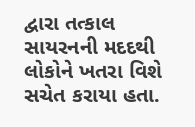દ્વારા તત્કાલ સાયરનની મદદથી લોકોને ખતરા વિશે સચેત કરાયા હતા.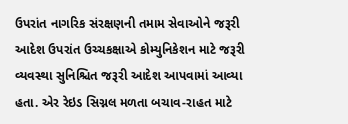ઉપરાંત નાગરિક સંરક્ષણની તમામ સેવાઓને જરૂરી આદેશ ઉપરાંત ઉચ્ચકક્ષાએ કોમ્યુનિકેશન માટે જરૂરી વ્યવસ્થા સુનિશ્ચિત જરૂરી આદેશ આપવામાં આવ્યા હતા. એર રેઇડ સિગ્નલ મળતા બચાવ-રાહત માટે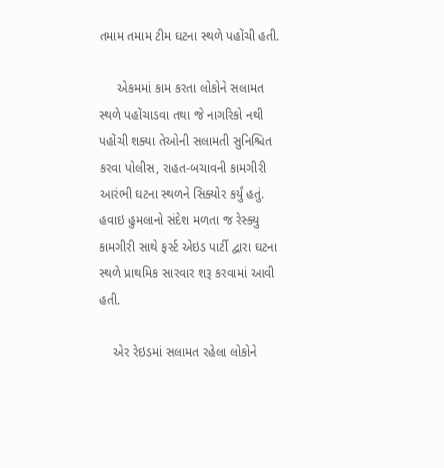તમામ તમામ ટીમ ઘટના સ્થળે પહોંચી હતી.

     એકમમાં કામ કરતા લોકોને સલામત સ્થળે પહોંચાડવા તથા જે નાગરિકો નથી પહોંચી શક્યા તેઓની સલામતી સુનિશ્ચિત કરવા પોલીસ, રાહત-બચાવની કામગીરી આરંભી ઘટના સ્થળને સિક્યોર કર્યું હતું. હવાઇ હુમલાનો સંદેશ મળતા જ રેસ્ક્યુ કામગીરી સાથે ફર્સ્ટ એઇડ પાર્ટી દ્વારા ઘટના સ્થળે પ્રાથમિક સારવાર શરૂ કરવામાં આવી હતી.

    એર રેઇડમાં સલામત રહેલા લોકોને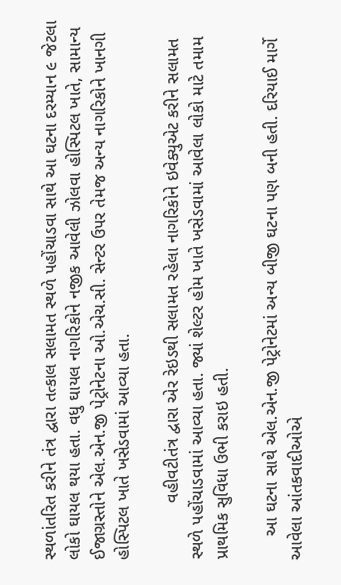સ્થળાંતરિત કરીને તંત્ર દ્વારા તત્કાલ સલામત સ્થળે પહોંચાડવા સાથે આ ઘટના દરમ્યાન ૯ જેટલા લોકો ઘાયલ થયા હતા. વધુ ઘાયલ નાગરિકોને નજીક આવેલી ઝોલવા હોસ્પિટલ ખાતે, સામાન્ય ઈજાગ્રસ્તોને એલ.એન.જી પેટ્રોનેટના ઓ.એચ.સી. સેન્ટર ઉપર તેમજ અન્ય નાગરિકોને ખાનગી હોસ્પિટલ ખાતે ખસેડવામાં આવ્યા હતા.

            વહીવટીતંત્ર દ્વારા એર રેઇડથી સલામત રહેલા નાગરિકોને ઇવેક્યુએટ કરીને સલામત સ્થળે પહોંચાડવામાં આવ્યા હતા. જ્યાં શેલ્ટર હોમ ખાતે ખસેડવામાં આવેલા લોકો માટે તમામ પ્રાથમિક સુવિધા ઉભી કરાઇ હતી.

     આ ઘટના સાથે એલ.એન.જી પેટ્રોનેટમાં અન્ય બીજી ઘટના પણ બની હતી. દરિયાઈ માર્ગે આવેલા આંતકવાદીઓએ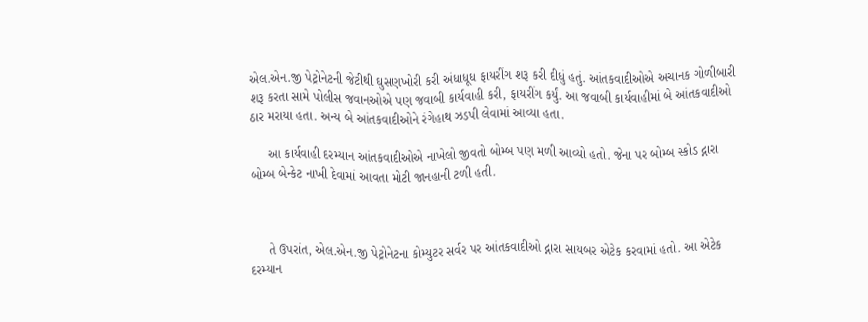એલ.એન.જી પેટ્રોનેટની જેટીથી ઘુસણખોરી કરી અંધાધૂધ ફાયરીંગ શરૂ કરી દીધું હતું. આંતકવાદીઓએ અચાનક ગોળીબારી શરૂ કરતા સામે પોલીસ જવાનઓએ પણ જવાબી કાર્યવાહી કરી, ફાયરીંગ કર્યું. આ જવાબી કાર્યવાહીમાં બે આંતકવાદીઓ ઠાર મરાયા હતા. અન્ય બે આંતકવાદીઓને રંગેહાથ ઝડપી લેવામાં આવ્યા હતા.

     આ કાર્યવાહી દરમ્યાન આંતકવાદીઓએ નાખેલો જીવતો બોમ્બ પણ મળી આવ્યો હતો. જેના પર બોમ્બ સ્કોડ દ્નારા બોમ્બ બેન્કેટ નાખી દેવામાં આવતા મોટી જાનહાની ટળી હતી.



     તે ઉપરાંત, એલ.એન.જી પેટ્રોનેટના કોમ્યુટર સર્વર પર આંતકવાદીઓ દ્નારા સાયબર એટેક કરવામાં હતો. આ એટેક દરમ્યાન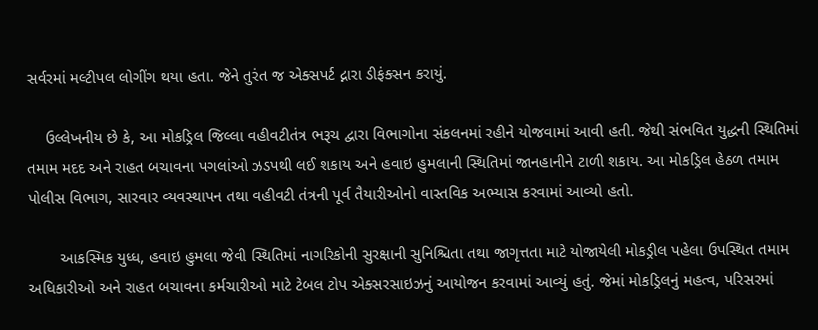સર્વરમાં મલ્ટીપલ લોગીંગ થયા હતા. જેને તુરંત જ એક્સપર્ટ દ્નારા ડીફંક્સન કરાયું.

    ઉલ્લેખનીય છે કે, આ મોકડ્રિલ જિલ્લા વહીવટીતંત્ર ભરૂચ દ્વારા વિભાગોના સંકલનમાં રહીને યોજવામાં આવી હતી. જેથી સંભવિત યુદ્ધની સ્થિતિમાં તમામ મદદ અને રાહત બચાવના પગલાંઓ ઝડપથી લઈ શકાય અને હવાઇ હુમલાની સ્થિતિમાં જાનહાનીને ટાળી શકાય. આ મોકડ્રિલ હેઠળ તમામ પોલીસ વિભાગ, સારવાર વ્યવસ્થાપન તથા વહીવટી તંત્રની પૂર્વ તૈયારીઓનો વાસ્તવિક અભ્યાસ કરવામાં આવ્યો હતો.

       આકસ્મિક યુધ્ધ, હવાઇ હુમલા જેવી સ્થિતિમાં નાગરિકોની સુરક્ષાની સુનિશ્ચિતા તથા જાગૃત્તતા માટે યોજાયેલી મોકડ્રીલ પહેલા ઉપસ્થિત તમામ અધિકારીઓ અને રાહત બચાવના કર્મચારીઓ માટે ટેબલ ટોપ એક્સરસાઇઝનું આયોજન કરવામાં આવ્યું હતું. જેમાં મોકડ્રિલનું મહત્વ, પરિસરમાં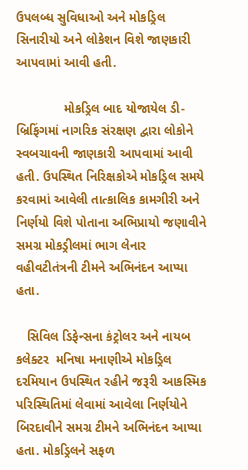ઉપલબ્ધ સુવિધાઓ અને મોકડ્રિલ સિનારીયો અને લોકેશન વિશે જાણકારી આપવામાં આવી હતી.

             મોકડ્રિલ બાદ યોજાયેલ ડી-બ્રિફિંગમાં નાગરિક સંરક્ષણ દ્વારા લોકોને સ્વબચાવની જાણકારી આપવામાં આવી હતી. ઉપસ્થિત નિરિક્ષકોએ મોકડ્રિલ સમયે કરવામાં આવેલી તાત્કાલિક કામગીરી અને નિર્ણયો વિશે પોતાના અભિપ્રાયો જણાવીને સમગ્ર મોકડ્રીલમાં ભાગ લેનાર વહીવટીતંત્રની ટીમને અભિનંદન આપ્યા હતા.

   સિવિલ ડિફેન્સના કંટ્રોલર અને નાયબ કલેક્ટર  મનિષા મનાણીએ મોકડ્રિલ દરમિયાન ઉપસ્થિત રહીને જરૂરી આકસ્મિક પરિસ્થિતિમાં લેવામાં આવેલા નિર્ણયોને બિરદાવીને સમગ્ર ટીમને અભિનંદન આપ્યા હતા. મોકડ્રિલને સફળ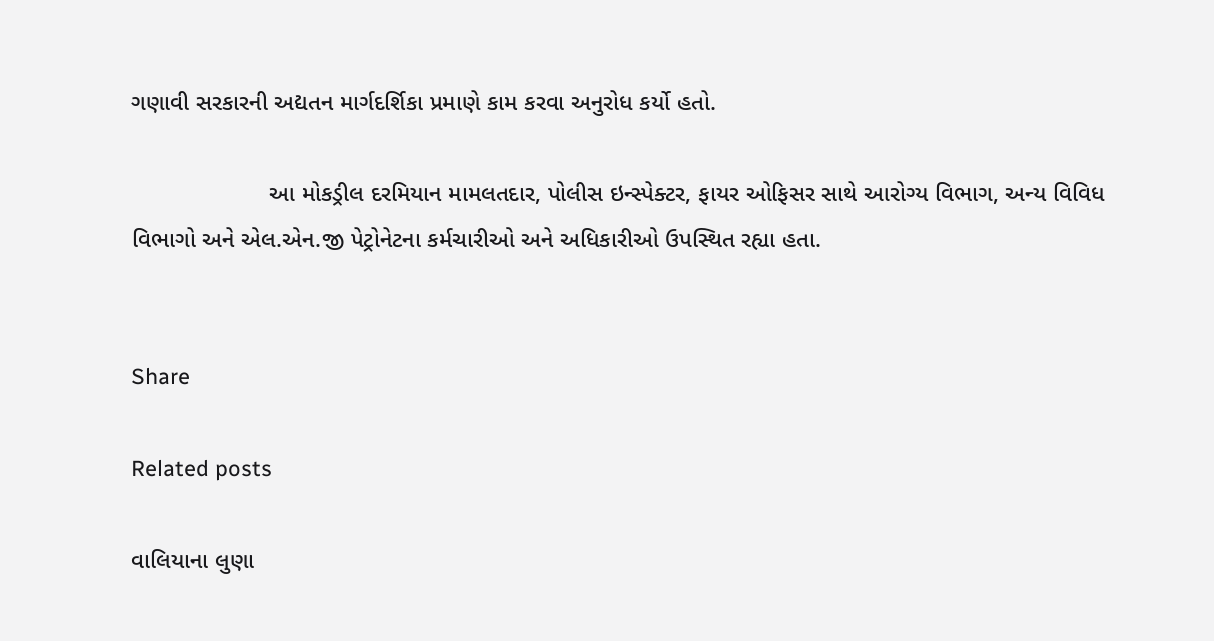ગણાવી સરકારની અદ્યતન માર્ગદર્શિકા પ્રમાણે કામ કરવા અનુરોધ કર્યો હતો.

                     આ મોકડ્રીલ દરમિયાન મામલતદાર, પોલીસ ઇન્સ્પેક્ટર, ફાયર ઓફિસર સાથે આરોગ્ય વિભાગ, અન્ય વિવિધ વિભાગો અને એલ.એન.જી પેટ્રોનેટના કર્મચારીઓ અને અધિકારીઓ ઉપસ્થિત રહ્યા હતા.


Share

Related posts

વાલિયાના લુણા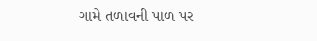ગામે તળાવની પાળ પર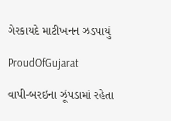ગેરકાયદે માટીખનન ઝડપાયું

ProudOfGujarat

વાપી-બરઇના ઝૂંપડામાં રહેતા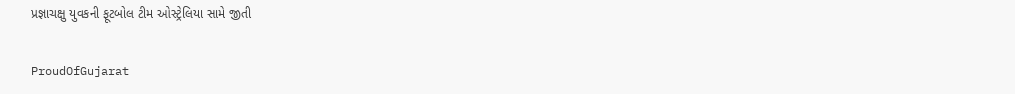પ્રજ્ઞાચક્ષુ યુવકની ફૂટબોલ ટીમ ઓસ્ટ્રેલિયા સામે જીતી

ProudOfGujarat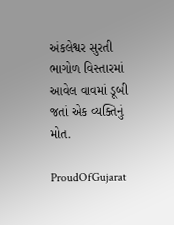અંકલેશ્વર સુરતી ભાગોળ વિસ્તારમાં આવેલ વાવમાં ડૂબી જતાં એક વ્યક્તિનું મોત.

ProudOfGujarat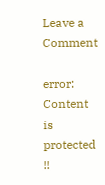Leave a Comment

error: Content is protected !!